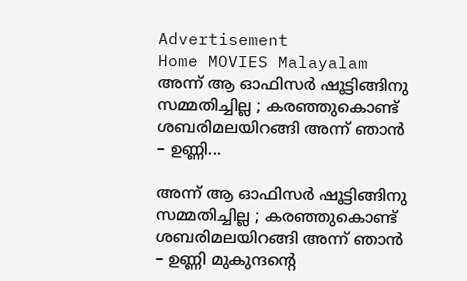Advertisement
Home MOVIES Malayalam അന്ന് ആ ഓഫിസർ ഷൂട്ടിങ്ങിനു സമ്മതിച്ചില്ല ; കരഞ്ഞുകൊണ്ട് ശബരിമലയിറങ്ങി അന്ന് ഞാൻ – ഉണ്ണി...

അന്ന് ആ ഓഫിസർ ഷൂട്ടിങ്ങിനു സമ്മതിച്ചില്ല ; കരഞ്ഞുകൊണ്ട് ശബരിമലയിറങ്ങി അന്ന് ഞാൻ – ഉണ്ണി മുകുന്ദന്റെ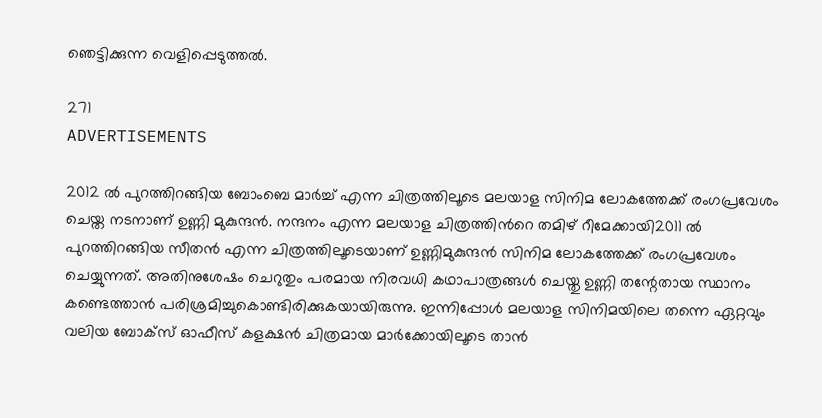ഞെട്ടിക്കുന്ന വെളിപ്പെടുത്തൽ.

271
ADVERTISEMENTS

2012 ൽ പുറത്തിറങ്ങിയ ബോംബെ മാർച്ച് എന്ന ചിത്രത്തിലൂടെ മലയാള സിനിമ ലോകത്തേക്ക് രംഗപ്രവേശം ചെയ്ത നടനാണ് ഉണ്ണി മുകുന്ദൻ. നന്ദനം എന്ന മലയാള ചിത്രത്തിൻറെ തമിഴ് റീമേക്കായി2011 ൽ പുറത്തിറങ്ങിയ സീതൻ എന്ന ചിത്രത്തിലൂടെയാണ് ഉണ്ണിമുകുന്ദൻ സിനിമ ലോകത്തേക്ക് രംഗപ്രവേശം ചെയ്യുന്നത്. അതിനുശേഷം ചെറുതും പരമായ നിരവധി കഥാപാത്രങ്ങൾ ചെയ്തു ഉണ്ണി തന്റേതായ സ്ഥാനം കണ്ടെത്താൻ പരിശ്രമിച്ചുകൊണ്ടിരിക്കുകയായിരുന്നു. ഇന്നിപ്പോൾ മലയാള സിനിമയിലെ തന്നെ ഏറ്റവും വലിയ ബോക്സ് ഓഫീസ് കളക്ഷൻ ചിത്രമായ മാർക്കോയിലൂടെ താൻ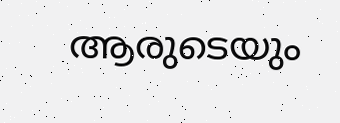ആരുടെയും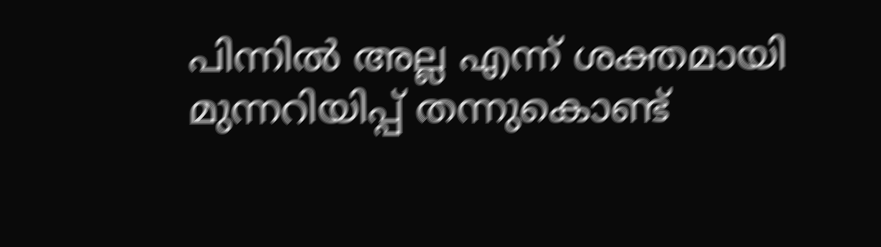പിന്നിൽ അല്ല എന്ന് ശക്തമായി മുന്നറിയിപ്പ് തന്നുകൊണ്ട്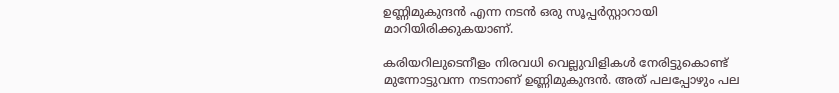ഉണ്ണിമുകുന്ദൻ എന്ന നടൻ ഒരു സൂപ്പർസ്റ്റാറായി മാറിയിരിക്കുകയാണ്.

കരിയറിലുടെനീളം നിരവധി വെല്ലുവിളികൾ നേരിട്ടുകൊണ്ട് മുന്നോട്ടുവന്ന നടനാണ് ഉണ്ണിമുകുന്ദൻ. അത് പലപ്പോഴും പല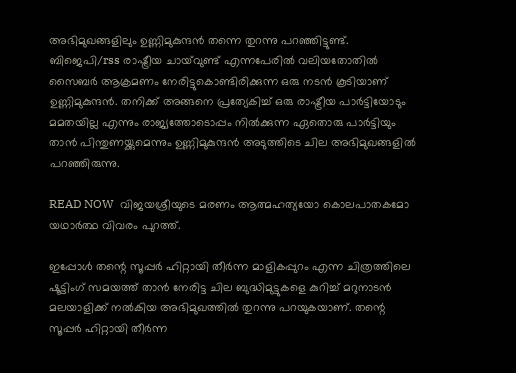അഭിമുഖങ്ങളിലും ഉണ്ണിമുകുന്ദൻ തന്നെ തുറന്നു പറഞ്ഞിട്ടുണ്ട്. ബിജെപി/rss രാഷ്ട്രീയ ചായ്‌വുണ്ട് എന്നപേരിൽ വലിയതോതിൽ സൈബർ ആക്രമണം നേരിട്ടുകൊണ്ടിരിക്കുന്ന ഒരു നടൻ കൂടിയാണ് ഉണ്ണിമുകുന്ദൻ. തനിക്ക് അങ്ങനെ പ്രത്യേകിച്ച് ഒരു രാഷ്ട്രീയ പാർട്ടിയോടും മമതയില്ല എന്നും രാജ്യത്തോടൊപ്പം നിൽക്കുന്ന ഏതൊരു പാർട്ടിയും താൻ പിന്തുണയ്ക്കുമെന്നും ഉണ്ണിമുകുന്ദൻ അടുത്തിടെ ചില അഭിമുഖങ്ങളിൽ പറഞ്ഞിരുന്നു.

READ NOW  വിജയശ്രീയുടെ മരണം ആത്മഹത്യയോ കൊലപാതകമോ യഥാർത്ഥ വിവരം പുറത്ത്.

ഇപ്പോൾ തന്റെ സൂപ്പർ ഹിറ്റായി തീർന്ന മാളികപ്പുറം എന്ന ചിത്രത്തിലെ ഷൂട്ടിംഗ് സമയത്ത് താൻ നേരിട്ട ചില ബുദ്ധിമുട്ടുകളെ കുറിച്ച് മറുനാടൻ മലയാളിക്ക് നൽകിയ അഭിമുഖത്തിൽ തുറന്നു പറയുകയാണ്. തന്റെ സൂപ്പർ ഹിറ്റായി തീർന്ന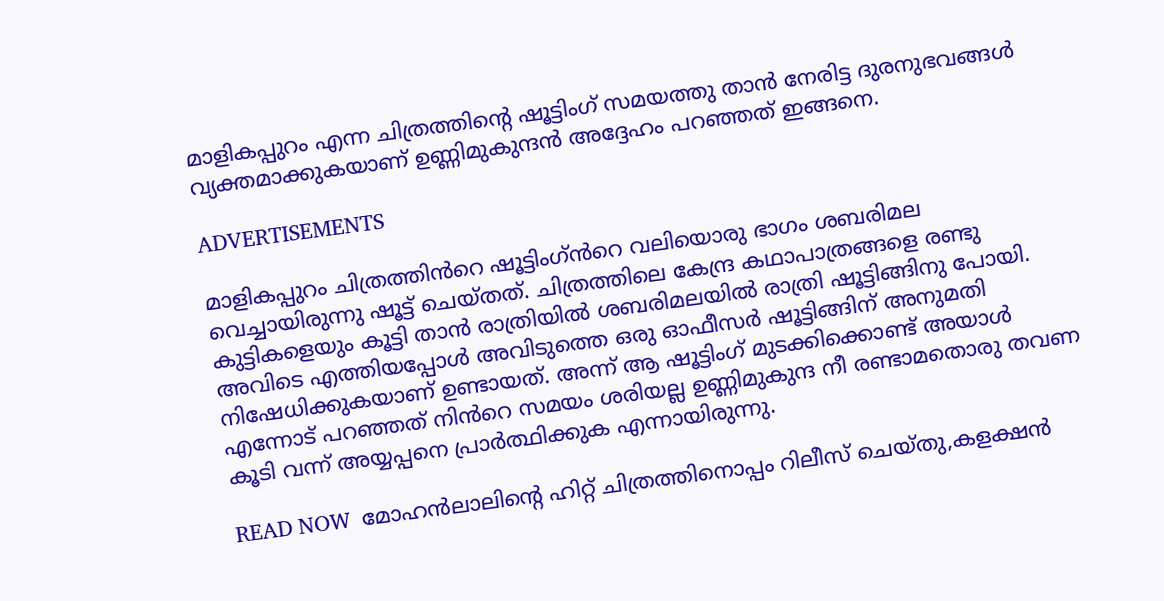മാളികപ്പുറം എന്ന ചിത്രത്തിന്റെ ഷൂട്ടിംഗ് സമയത്തു താൻ നേരിട്ട ദുരനുഭവങ്ങൾ വ്യക്തമാക്കുകയാണ് ഉണ്ണിമുകുന്ദൻ അദ്ദേഹം പറഞ്ഞത് ഇങ്ങനെ.

ADVERTISEMENTS

മാളികപ്പുറം ചിത്രത്തിൻറെ ഷൂട്ടിംഗ്ൻറെ വലിയൊരു ഭാഗം ശബരിമല വെച്ചായിരുന്നു ഷൂട്ട് ചെയ്തത്. ചിത്രത്തിലെ കേന്ദ്ര കഥാപാത്രങ്ങളെ രണ്ടു കുട്ടികളെയും കൂട്ടി താൻ രാത്രിയിൽ ശബരിമലയിൽ രാത്രി ഷൂട്ടിങ്ങിനു പോയി. അവിടെ എത്തിയപ്പോൾ അവിടുത്തെ ഒരു ഓഫീസർ ഷൂട്ടിങ്ങിന് അനുമതി നിഷേധിക്കുകയാണ് ഉണ്ടായത്. അന്ന് ആ ഷൂട്ടിംഗ് മുടക്കിക്കൊണ്ട് അയാൾ എന്നോട് പറഞ്ഞത് നിൻറെ സമയം ശരിയല്ല ഉണ്ണിമുകുന്ദ നീ രണ്ടാമതൊരു തവണ കൂടി വന്ന് അയ്യപ്പനെ പ്രാർത്ഥിക്കുക എന്നായിരുന്നു.

READ NOW  മോഹൻലാലിന്റെ ഹിറ്റ് ചിത്രത്തിനൊപ്പം റിലീസ് ചെയ്തു,കളക്ഷൻ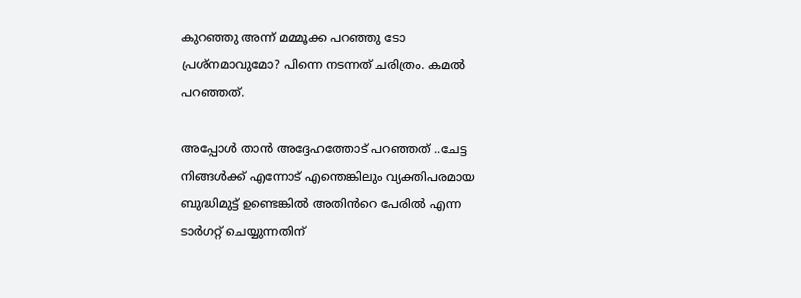കുറഞ്ഞു അന്ന് മമ്മൂക്ക പറഞ്ഞു ടോ പ്രശ്നമാവുമോ? പിന്നെ നടന്നത് ചരിത്രം. കമൽ പറഞ്ഞത്.

അപ്പോൾ താൻ അദ്ദേഹത്തോട് പറഞ്ഞത് ..ചേട്ട നിങ്ങൾക്ക് എന്നോട് എന്തെങ്കിലും വ്യക്തിപരമായ ബുദ്ധിമുട്ട് ഉണ്ടെങ്കിൽ അതിൻറെ പേരിൽ എന്ന ടാർഗറ്റ് ചെയ്യുന്നതിന്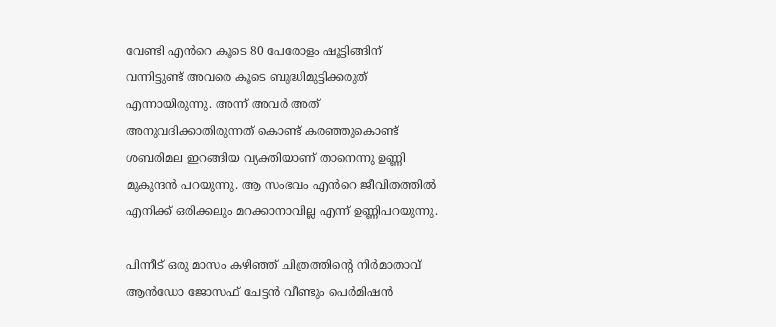വേണ്ടി എൻറെ കൂടെ 80 പേരോളം ഷൂട്ടിങ്ങിന് വന്നിട്ടുണ്ട് അവരെ കൂടെ ബുദ്ധിമുട്ടിക്കരുത് എന്നായിരുന്നു. അന്ന് അവർ അത് അനുവദിക്കാതിരുന്നത് കൊണ്ട് കരഞ്ഞുകൊണ്ട് ശബരിമല ഇറങ്ങിയ വ്യക്തിയാണ് താനെന്നു ഉണ്ണി മുകുന്ദൻ പറയുന്നു. ആ സംഭവം എൻറെ ജീവിതത്തിൽ എനിക്ക് ഒരിക്കലും മറക്കാനാവില്ല എന്ന് ഉണ്ണിപറയുന്നു.

പിന്നീട് ഒരു മാസം കഴിഞ്ഞ് ചിത്രത്തിന്റെ നിർമാതാവ് ആൻഡോ ജോസഫ് ചേട്ടൻ വീണ്ടും പെർമിഷൻ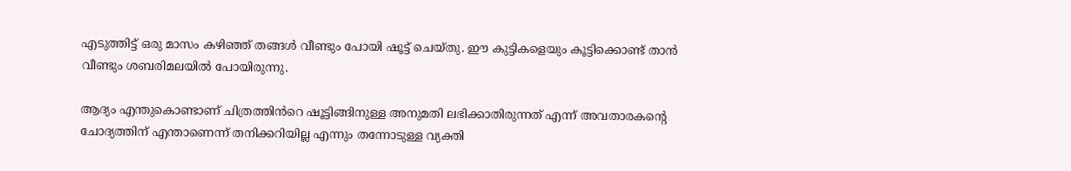എടുത്തിട്ട് ഒരു മാസം കഴിഞ്ഞ് തങ്ങൾ വീണ്ടും പോയി ഷൂട്ട് ചെയ്തു. ഈ കുട്ടികളെയും കൂട്ടിക്കൊണ്ട് താൻ വീണ്ടും ശബരിമലയിൽ പോയിരുന്നു.

ആദ്യം എന്തുകൊണ്ടാണ് ചിത്രത്തിൻറെ ഷൂട്ടിങ്ങിനുള്ള അനുമതി ലഭിക്കാതിരുന്നത് എന്ന് അവതാരകന്റെ ചോദ്യത്തിന് എന്താണെന്ന് തനിക്കറിയില്ല എന്നും തന്നോടുള്ള വ്യക്തി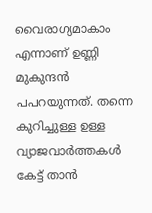വൈരാഗ്യമാകാം എന്നാണ് ഉണ്ണി മുകുന്ദൻ പപറയുന്നത്. തന്നെ കുറിച്ചുള്ള ഉള്ള വ്യാജവാർത്തകൾ കേട്ട് താൻ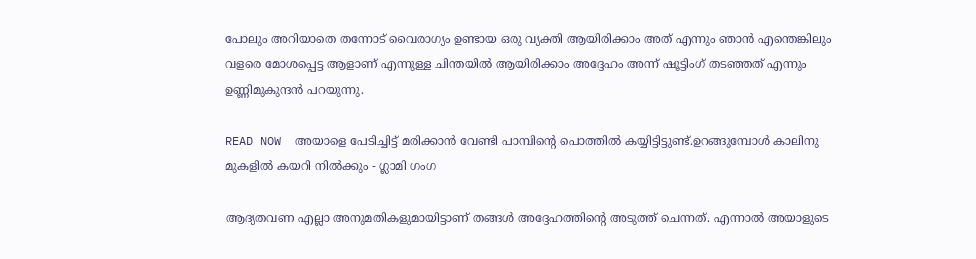പോലും അറിയാതെ തന്നോട് വൈരാഗ്യം ഉണ്ടായ ഒരു വ്യക്തി ആയിരിക്കാം അത് എന്നും ഞാൻ എന്തെങ്കിലും വളരെ മോശപ്പെട്ട ആളാണ് എന്നുള്ള ചിന്തയിൽ ആയിരിക്കാം അദ്ദേഹം അന്ന് ഷൂട്ടിംഗ് തടഞ്ഞത് എന്നും ഉണ്ണിമുകുന്ദൻ പറയുന്നു.

READ NOW  അയാളെ പേടിച്ചിട്ട് മരിക്കാൻ വേണ്ടി പാമ്പിന്റെ പൊത്തിൽ കയ്യിട്ടിട്ടുണ്ട്.ഉറങ്ങുമ്പോൾ കാലിനു മുകളിൽ കയറി നിൽക്കും - ഗ്ലാമി ഗംഗ

ആദ്യതവണ എല്ലാ അനുമതികളുമായിട്ടാണ് തങ്ങൾ അദ്ദേഹത്തിന്റെ അടുത്ത് ചെന്നത്. എന്നാൽ അയാളുടെ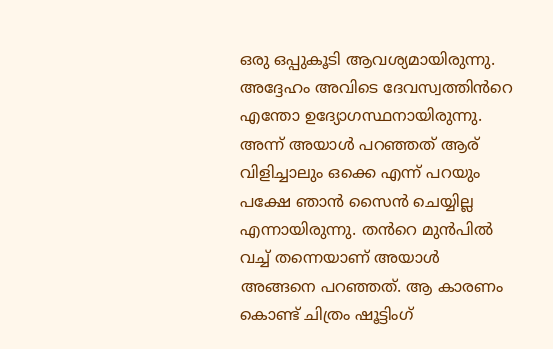ഒരു ഒപ്പുകൂടി ആവശ്യമായിരുന്നു. അദ്ദേഹം അവിടെ ദേവസ്വത്തിൻറെ എന്തോ ഉദ്യോഗസ്ഥനായിരുന്നു. അന്ന് അയാൾ പറഞ്ഞത് ആര് വിളിച്ചാലും ഒക്കെ എന്ന് പറയും പക്ഷേ ഞാൻ സൈൻ ചെയ്യില്ല എന്നായിരുന്നു. തൻറെ മുൻപിൽ വച്ച് തന്നെയാണ് അയാൾ അങ്ങനെ പറഞ്ഞത്. ആ കാരണം കൊണ്ട് ചിത്രം ഷൂട്ടിംഗ്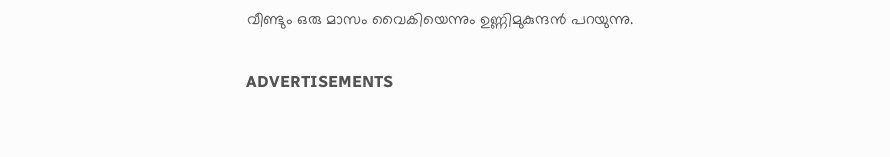വീണ്ടും ഒരു മാസം വൈകിയെന്നും ഉണ്ണിമുകുന്ദൻ പറയുന്നു.

ADVERTISEMENTS